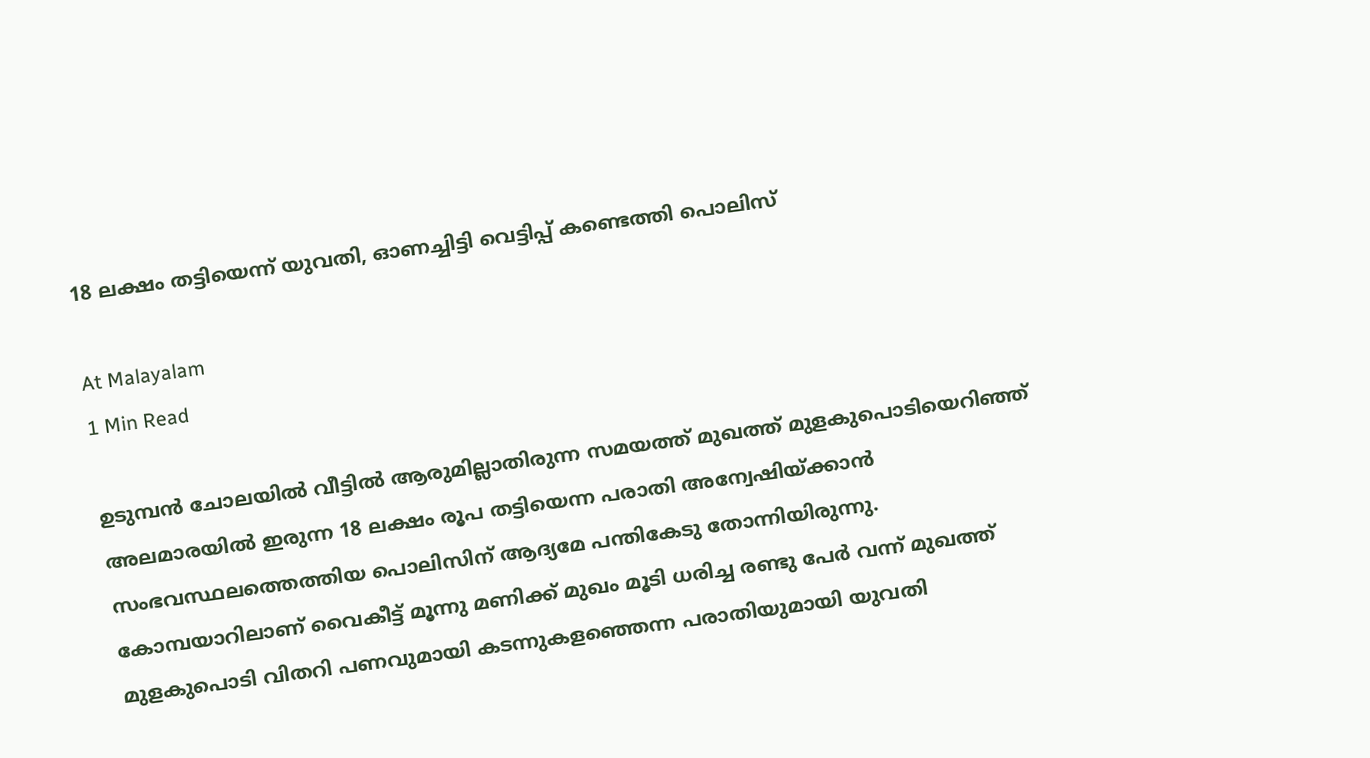18 ലക്ഷം തട്ടിയെന്ന് യുവതി, ഓണച്ചിട്ടി വെട്ടിപ്പ് കണ്ടെത്തി പൊലിസ്

At Malayalam
1 Min Read

ഉടുമ്പൻ ചോലയിൽ വീട്ടിൽ ആരുമില്ലാതിരുന്ന സമയത്ത് മുഖത്ത് മുളകുപൊടിയെറിഞ്ഞ് അലമാരയിൽ ഇരുന്ന 18 ലക്ഷം രൂപ തട്ടിയെന്ന പരാതി അന്വേഷിയ്ക്കാൻ സംഭവസ്ഥലത്തെത്തിയ പൊലിസിന് ആദ്യമേ പന്തികേടു തോന്നിയിരുന്നു. കോമ്പയാറിലാണ് വൈകീട്ട് മൂന്നു മണിക്ക് മുഖം മൂടി ധരിച്ച രണ്ടു പേർ വന്ന് മുഖത്ത് മുളകുപൊടി വിതറി പണവുമായി കടന്നുകളഞ്ഞെന്ന പരാതിയുമായി യുവതി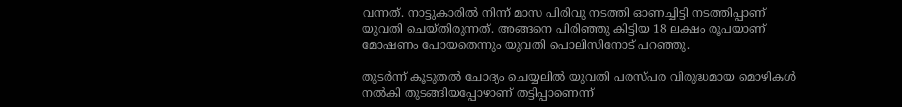വന്നത്. നാട്ടുകാരിൽ നിന്ന് മാസ പിരിവു നടത്തി ഓണച്ചിട്ടി നടത്തിപ്പാണ് യുവതി ചെയ്തിരുന്നത്. അങ്ങനെ പിരിഞ്ഞു കിട്ടിയ 18 ലക്ഷം രൂപയാണ് മോഷണം പോയതെന്നും യുവതി പൊലിസിനോട് പറഞ്ഞു.

തുടർന്ന് കൂടുതൽ ചോദ്യം ചെയ്യലിൽ യുവതി പരസ്പര വിരുദ്ധമായ മൊഴികൾ നൽകി തുടങ്ങിയപ്പോഴാണ് തട്ടിപ്പാണെന്ന്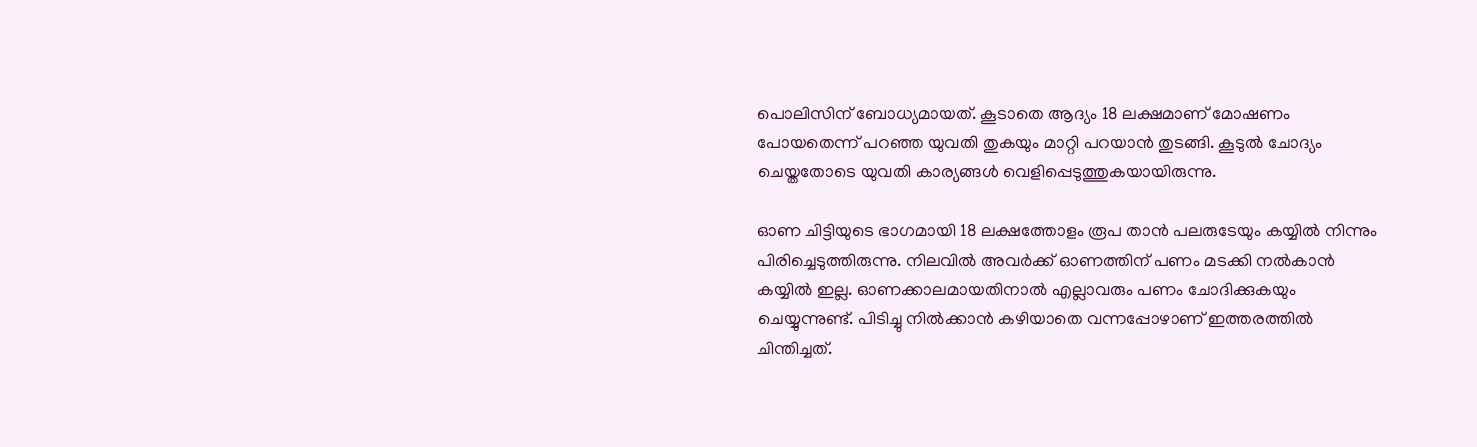പൊലിസിന് ബോധ്യമായത്. കൂടാതെ ആദ്യം 18 ലക്ഷമാണ് മോഷണം പോയതെന്ന് പറഞ്ഞ യുവതി തുകയും മാറ്റി പറയാൻ തുടങ്ങി. കൂടുൽ ചോദ്യം ചെയ്തതോടെ യുവതി കാര്യങ്ങൾ വെളിപ്പെടുത്തുകയായിരുന്നു.

ഓണ ചിട്ടിയുടെ ഭാഗമായി 18 ലക്ഷത്തോളം രൂപ താൻ പലരുടേയും കയ്യിൽ നിന്നും പിരിച്ചെടുത്തിരുന്നു. നിലവിൽ അവർക്ക് ഓണത്തിന് പണം മടക്കി നൽകാൻ കയ്യിൽ ഇല്ല. ഓണക്കാലമായതിനാൽ എല്ലാവരും പണം ചോദിക്കുകയും ചെയ്യുന്നുണ്ട്. പിടിച്ചു നിൽക്കാൻ കഴിയാതെ വന്നപ്പോഴാണ് ഇത്തരത്തിൽ ചിന്തിച്ചത്.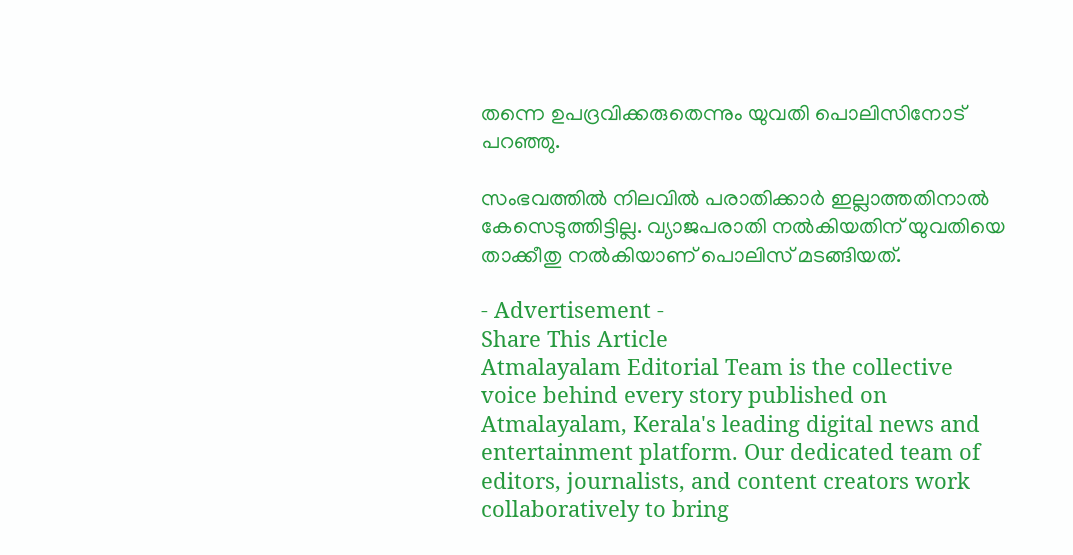തന്നെ ഉപദ്രവിക്കരുതെന്നും യുവതി പൊലിസിനോട് പറഞ്ഞു.

സംഭവത്തിൽ നിലവിൽ പരാതിക്കാർ ഇല്ലാത്തതിനാൽ കേസെടുത്തിട്ടില്ല. വ്യാജപരാതി നൽകിയതിന് യുവതിയെ താക്കീതു നൽകിയാണ് പൊലിസ് മടങ്ങിയത്.

- Advertisement -
Share This Article
Atmalayalam Editorial Team is the collective voice behind every story published on Atmalayalam, Kerala's leading digital news and entertainment platform. Our dedicated team of editors, journalists, and content creators work collaboratively to bring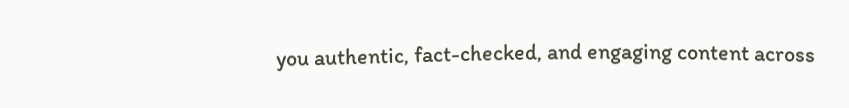you authentic, fact-checked, and engaging content across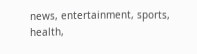news, entertainment, sports, health,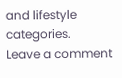and lifestyle categories.
Leave a comment